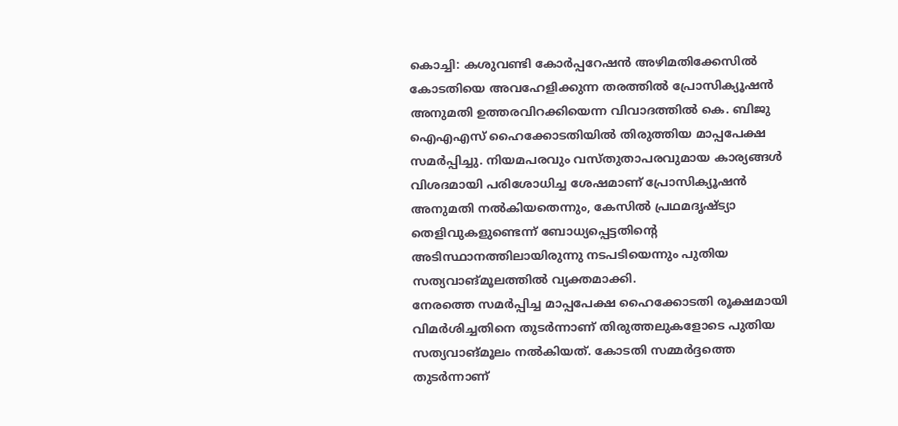കൊച്ചി: കശുവണ്ടി കോർപ്പറേഷൻ അഴിമതിക്കേസിൽ കോടതിയെ അവഹേളിക്കുന്ന തരത്തിൽ പ്രോസിക്യൂഷൻ അനുമതി ഉത്തരവിറക്കിയെന്ന വിവാദത്തിൽ കെ. ബിജു ഐഎഎസ് ഹൈക്കോടതിയിൽ തിരുത്തിയ മാപ്പപേക്ഷ സമർപ്പിച്ചു. നിയമപരവും വസ്തുതാപരവുമായ കാര്യങ്ങൾ വിശദമായി പരിശോധിച്ച ശേഷമാണ് പ്രോസിക്യൂഷൻ അനുമതി നൽകിയതെന്നും, കേസിൽ പ്രഥമദൃഷ്ട്യാ തെളിവുകളുണ്ടെന്ന് ബോധ്യപ്പെട്ടതിന്റെ അടിസ്ഥാനത്തിലായിരുന്നു നടപടിയെന്നും പുതിയ സത്യവാങ്മൂലത്തിൽ വ്യക്തമാക്കി.
നേരത്തെ സമർപ്പിച്ച മാപ്പപേക്ഷ ഹൈക്കോടതി രൂക്ഷമായി വിമർശിച്ചതിനെ തുടർന്നാണ് തിരുത്തലുകളോടെ പുതിയ സത്യവാങ്മൂലം നൽകിയത്. കോടതി സമ്മർദ്ദത്തെ തുടർന്നാണ്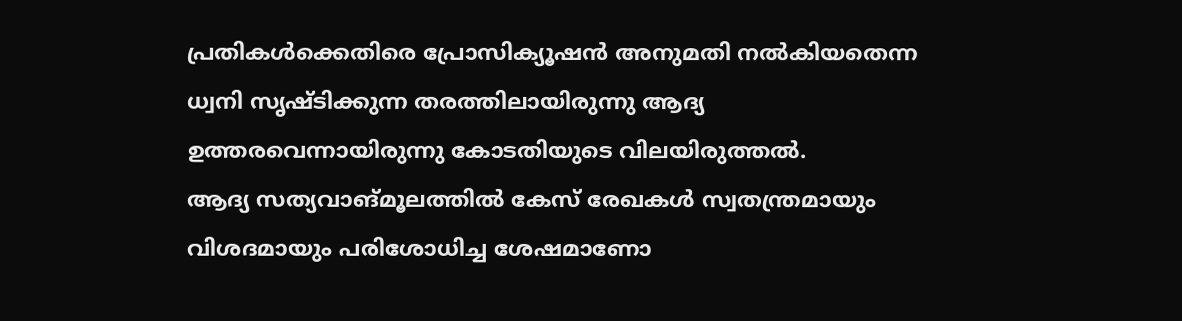പ്രതികൾക്കെതിരെ പ്രോസിക്യൂഷൻ അനുമതി നൽകിയതെന്ന ധ്വനി സൃഷ്ടിക്കുന്ന തരത്തിലായിരുന്നു ആദ്യ ഉത്തരവെന്നായിരുന്നു കോടതിയുടെ വിലയിരുത്തൽ.
ആദ്യ സത്യവാങ്മൂലത്തിൽ കേസ് രേഖകൾ സ്വതന്ത്രമായും വിശദമായും പരിശോധിച്ച ശേഷമാണോ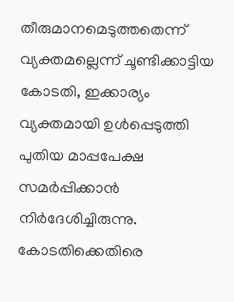തീരുമാനമെടുത്തതെന്ന് വ്യക്തമല്ലെന്ന് ചൂണ്ടിക്കാട്ടിയ കോടതി, ഇക്കാര്യം വ്യക്തമായി ഉൾപ്പെടുത്തി പുതിയ മാപ്പപേക്ഷ സമർപ്പിക്കാൻ നിർദേശിച്ചിരുന്നു. കോടതിക്കെതിരെ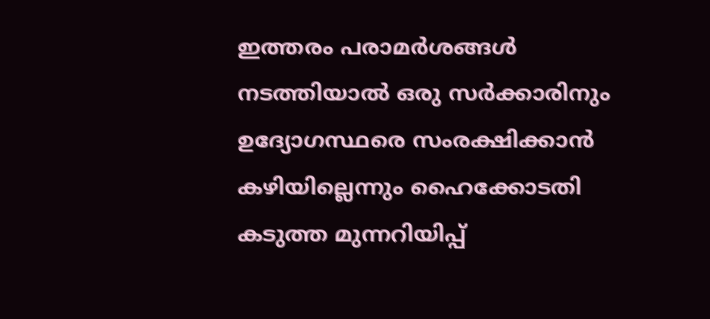ഇത്തരം പരാമർശങ്ങൾ നടത്തിയാൽ ഒരു സർക്കാരിനും ഉദ്യോഗസ്ഥരെ സംരക്ഷിക്കാൻ കഴിയില്ലെന്നും ഹൈക്കോടതി കടുത്ത മുന്നറിയിപ്പ്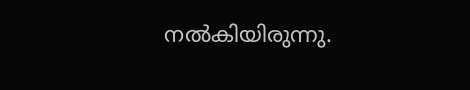നൽകിയിരുന്നു.